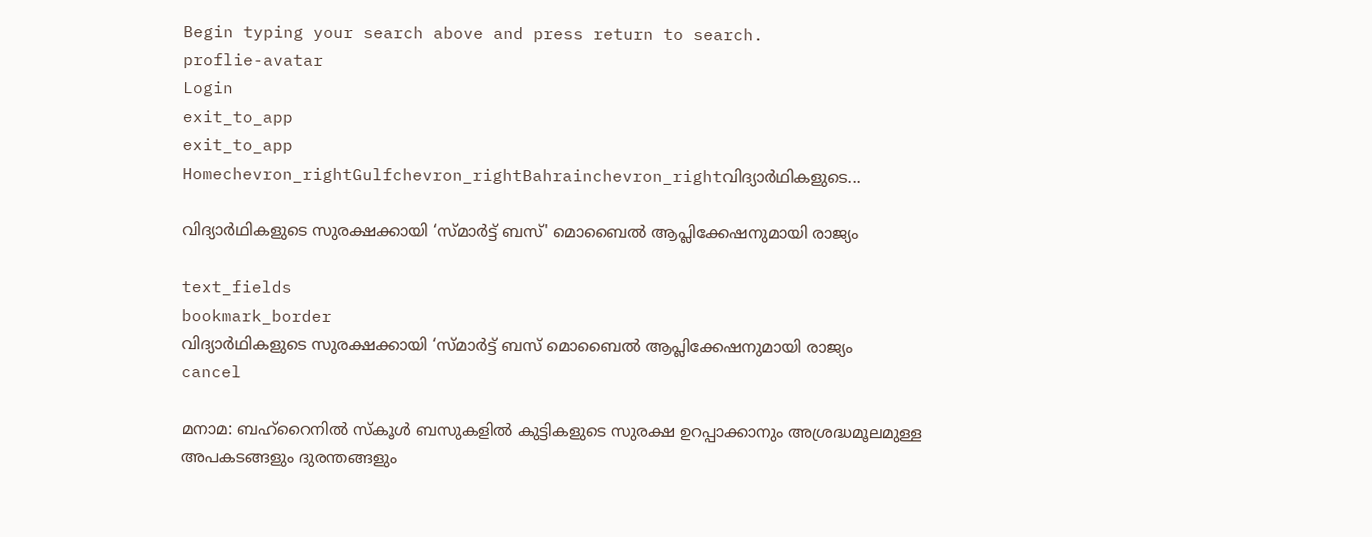Begin typing your search above and press return to search.
proflie-avatar
Login
exit_to_app
exit_to_app
Homechevron_rightGulfchevron_rightBahrainchevron_rightവിദ്യാർഥികളുടെ...

വിദ്യാർഥികളുടെ സുരക്ഷക്കായി ‘സ്മാർട്ട് ബസ്' മൊബൈൽ ആപ്ലിക്കേഷനുമായി രാജ്യം

text_fields
bookmark_border
വിദ്യാർഥികളുടെ സുരക്ഷക്കായി ‘സ്മാർട്ട് ബസ് മൊബൈൽ ആപ്ലിക്കേഷനുമായി രാജ്യം
cancel

മനാമ: ബഹ്റൈനിൽ സ്കൂൾ ബസുകളിൽ കുട്ടികളുടെ സുരക്ഷ ഉറപ്പാക്കാനും അശ്രദ്ധമൂലമുള്ള അപകടങ്ങളും ദുരന്തങ്ങളും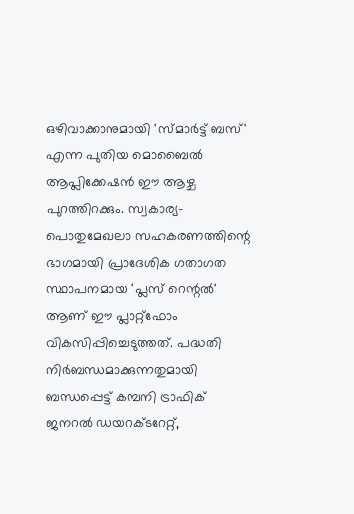ഒഴിവാക്കാനുമായി 'സ്മാർട്ട് ബസ്' എന്ന പുതിയ മൊബൈൽ ആപ്ലിക്കേഷൻ ഈ ആഴ്ച പുറത്തിറക്കും. സ്വകാര്യ-പൊതുമേഖലാ സഹകരണത്തിന്റെ ഭാഗമായി പ്രാദേശിക ഗതാഗത സ്ഥാപനമായ 'പ്ലസ് റെന്റൽ' ആണ് ഈ പ്ലാറ്റ്‌ഫോം വികസിപ്പിച്ചെടുത്തത്. പദ്ധതി നിർബന്ധമാക്കുന്നതുമായി ബന്ധപ്പെട്ട് കമ്പനി ട്രാഫിക് ജനറൽ ഡയറക്ടറേറ്റ്,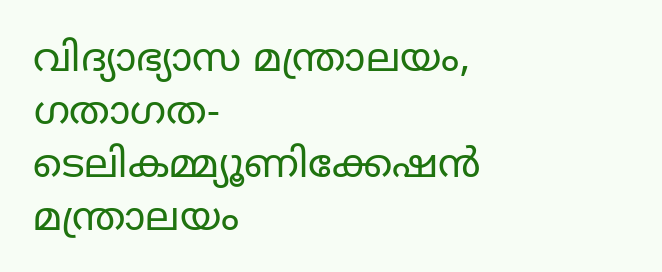വിദ്യാഭ്യാസ മന്ത്രാലയം, ഗതാഗത-ടെലികമ്മ്യൂണിക്കേഷൻ മന്ത്രാലയം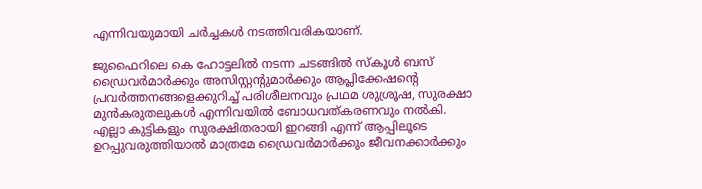എന്നിവയുമായി ചർച്ചകൾ നടത്തിവരികയാണ്.

ജുഫൈറിലെ കെ ഹോട്ടലിൽ നടന്ന ചടങ്ങിൽ സ്കൂൾ ബസ് ഡ്രൈവർമാർക്കും അസിസ്റ്റന്റുമാർക്കും ആപ്ലിക്കേഷന്റെ പ്രവർത്തനങ്ങളെക്കുറിച്ച് പരിശീലനവും പ്രഥമ ശുശ്രൂഷ, സുരക്ഷാ മുൻകരുതലുകൾ എന്നിവയിൽ ബോധവത്കരണവും നൽകി. എല്ലാ കുട്ടികളും സുരക്ഷിതരായി ഇറങ്ങി എന്ന് ആപ്പിലൂടെ ഉറപ്പുവരുത്തിയാൽ മാത്രമേ ഡ്രൈവർമാർക്കും ജീവനക്കാർക്കും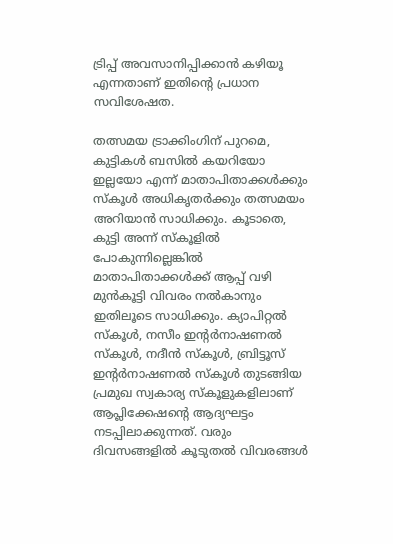ട്രിപ്പ് അവസാനിപ്പിക്കാൻ കഴിയൂ എന്നതാണ് ഇതിന്റെ പ്രധാന സവിശേഷത.

തത്സമയ ട്രാക്കിംഗിന് പുറമെ, കുട്ടികൾ ബസിൽ കയറിയോ ഇല്ലയോ എന്ന് മാതാപിതാക്കൾക്കും സ്കൂൾ അധികൃതർക്കും തത്സമയം അറിയാൻ സാധിക്കും. കൂടാതെ, കുട്ടി അന്ന് സ്കൂളിൽ പോകുന്നില്ലെങ്കിൽ മാതാപിതാക്കൾക്ക് ആപ്പ് വഴി മുൻകൂട്ടി വിവരം നൽകാനും ഇതിലൂടെ സാധിക്കും. ക്യാപിറ്റൽ സ്കൂൾ, നസീം ഇന്റർനാഷണൽ സ്കൂൾ, നദീൻ സ്കൂൾ, ബ്രിട്ടൂസ് ഇന്റർനാഷണൽ സ്കൂൾ തുടങ്ങിയ പ്രമുഖ സ്വകാര്യ സ്കൂളുകളിലാണ് ആപ്ലിക്കേഷന്റെ ആദ്യഘട്ടം നടപ്പിലാക്കുന്നത്. വരും ദിവസങ്ങളിൽ കൂടുതൽ വിവരങ്ങൾ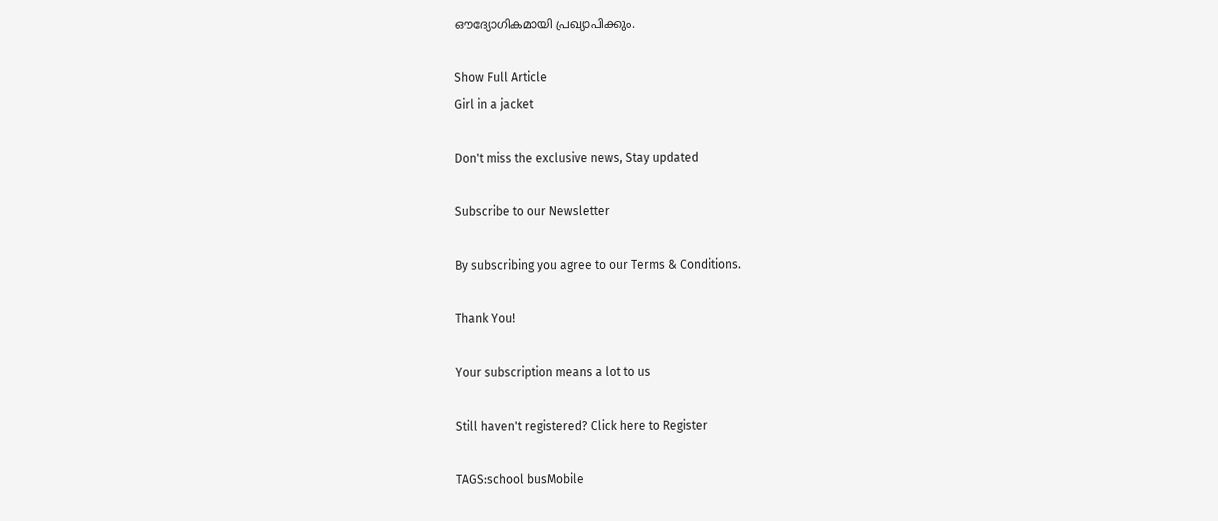ഔദ്യോഗികമായി പ്രഖ്യാപിക്കും.

Show Full Article
Girl in a jacket

Don't miss the exclusive news, Stay updated

Subscribe to our Newsletter

By subscribing you agree to our Terms & Conditions.

Thank You!

Your subscription means a lot to us

Still haven't registered? Click here to Register

TAGS:school busMobile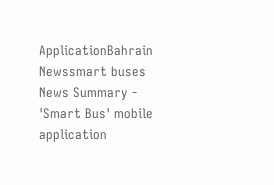ApplicationBahrain Newssmart buses
News Summary - 'Smart Bus' mobile application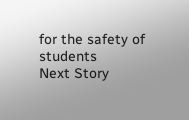for the safety of students
Next Story